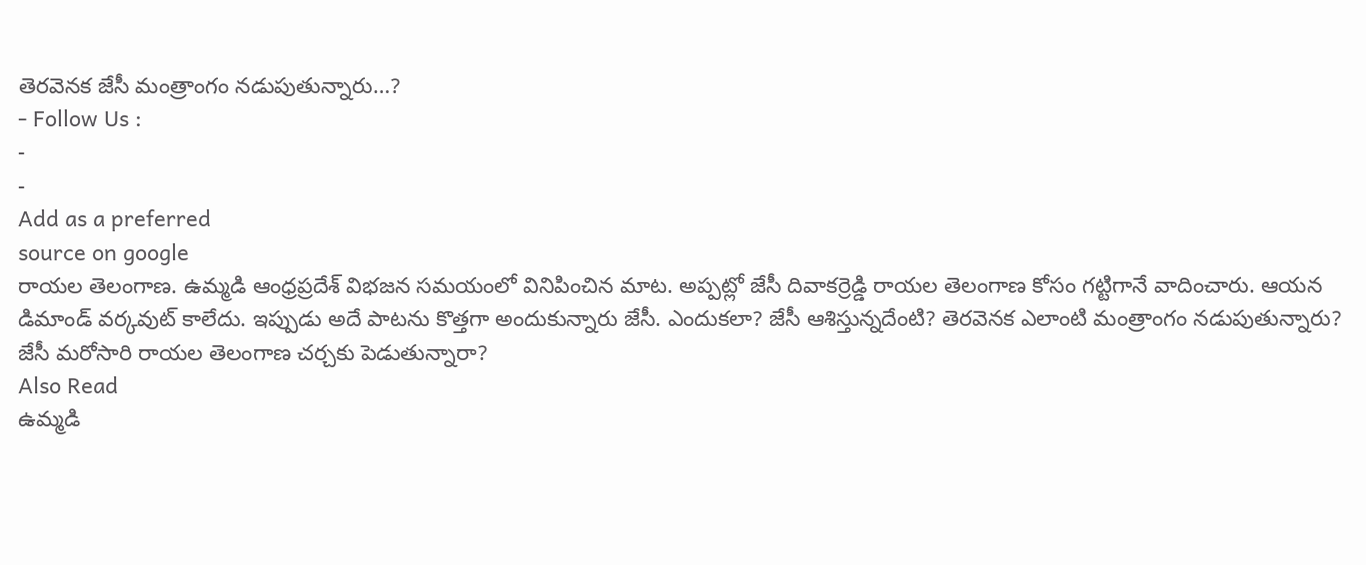తెరవెనక జేసీ మంత్రాంగం నడుపుతున్నారు…?
- Follow Us :
-
-
Add as a preferred
source on google
రాయల తెలంగాణ. ఉమ్మడి ఆంధ్రప్రదేశ్ విభజన సమయంలో వినిపించిన మాట. అప్పట్లో జేసీ దివాకర్రెడ్డి రాయల తెలంగాణ కోసం గట్టిగానే వాదించారు. ఆయన డిమాండ్ వర్కవుట్ కాలేదు. ఇప్పుడు అదే పాటను కొత్తగా అందుకున్నారు జేసీ. ఎందుకలా? జేసీ ఆశిస్తున్నదేంటి? తెరవెనక ఎలాంటి మంత్రాంగం నడుపుతున్నారు?
జేసీ మరోసారి రాయల తెలంగాణ చర్చకు పెడుతున్నారా?
Also Read
ఉమ్మడి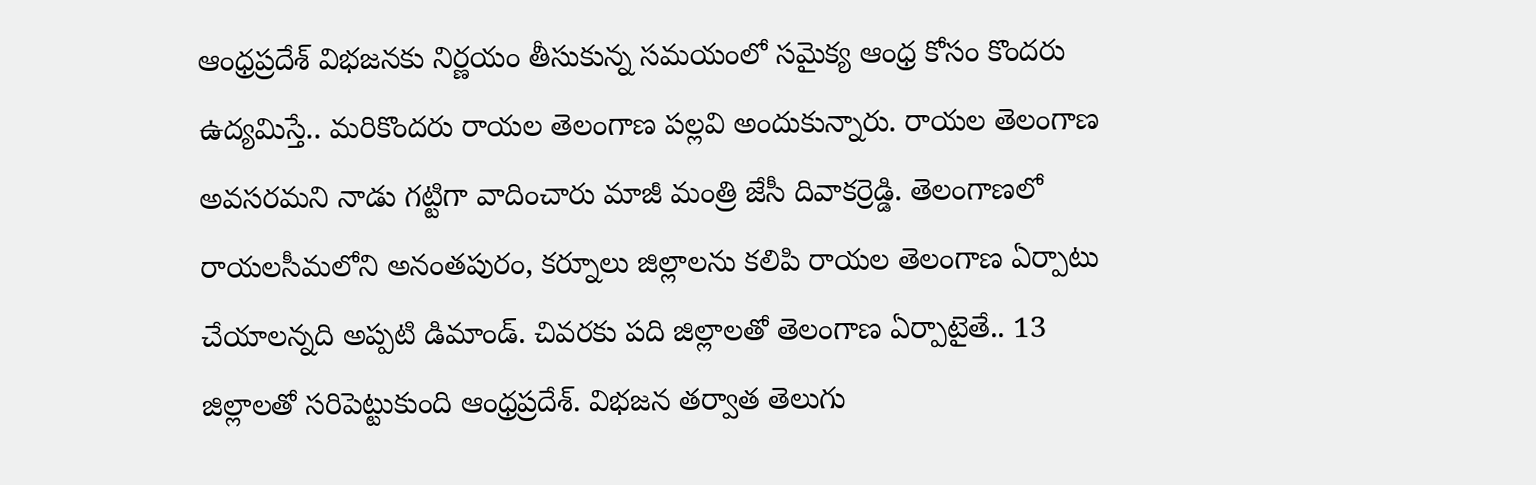ఆంధ్రప్రదేశ్ విభజనకు నిర్ణయం తీసుకున్న సమయంలో సమైక్య ఆంధ్ర కోసం కొందరు ఉద్యమిస్తే.. మరికొందరు రాయల తెలంగాణ పల్లవి అందుకున్నారు. రాయల తెలంగాణ అవసరమని నాడు గట్టిగా వాదించారు మాజీ మంత్రి జేసీ దివాకర్రెడ్డి. తెలంగాణలో రాయలసీమలోని అనంతపురం, కర్నూలు జిల్లాలను కలిపి రాయల తెలంగాణ ఏర్పాటు చేయాలన్నది అప్పటి డిమాండ్. చివరకు పది జిల్లాలతో తెలంగాణ ఏర్పాటైతే.. 13 జిల్లాలతో సరిపెట్టుకుంది ఆంధ్రప్రదేశ్. విభజన తర్వాత తెలుగు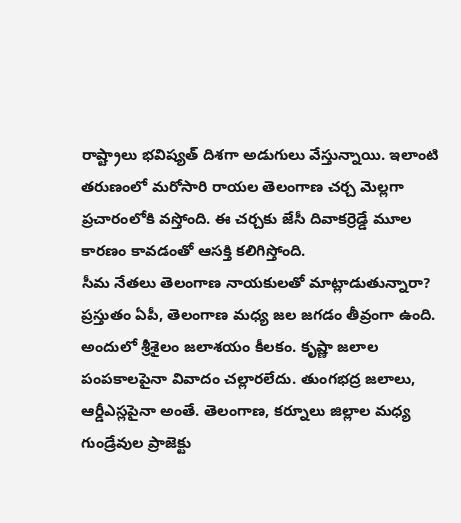రాష్ట్రాలు భవిష్యత్ దిశగా అడుగులు వేస్తున్నాయి. ఇలాంటి తరుణంలో మరోసారి రాయల తెలంగాణ చర్చ మెల్లగా ప్రచారంలోకి వస్తోంది. ఈ చర్చకు జేసీ దివాకర్రెడ్డే మూల కారణం కావడంతో ఆసక్తి కలిగిస్తోంది.
సీమ నేతలు తెలంగాణ నాయకులతో మాట్లాడుతున్నారా?
ప్రస్తుతం ఏపీ, తెలంగాణ మధ్య జల జగడం తీవ్రంగా ఉంది. అందులో శ్రీశైలం జలాశయం కీలకం. కృష్ణా జలాల పంపకాలపైనా వివాదం చల్లారలేదు. తుంగభద్ర జలాలు, ఆర్డీఎస్లపైనా అంతే. తెలంగాణ, కర్నూలు జిల్లాల మధ్య గుండ్రేవుల ప్రాజెక్టు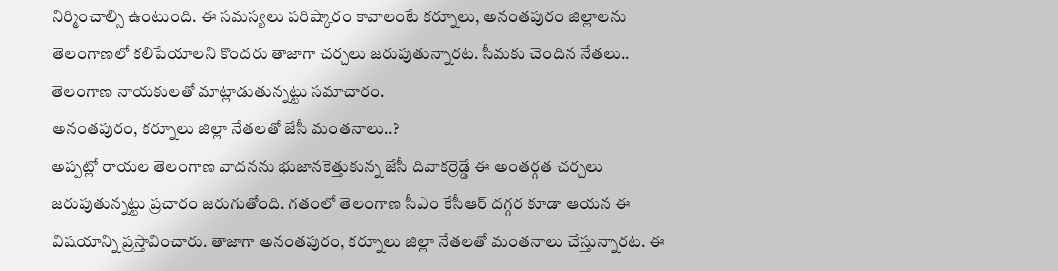నిర్మించాల్సి ఉంటుంది. ఈ సమస్యలు పరిష్కారం కావాలంటే కర్నూలు, అనంతపురం జిల్లాలను తెలంగాణలో కలిపేయాలని కొందరు తాజాగా చర్చలు జరుపుతున్నారట. సీమకు చెందిన నేతలు.. తెలంగాణ నాయకులతో మాట్లాడుతున్నట్టు సమాచారం.
అనంతపురం, కర్నూలు జిల్లా నేతలతో జేసీ మంతనాలు..?
అప్పట్లో రాయల తెలంగాణ వాదనను భుజానకెత్తుకున్న జేసీ దివాకర్రెడ్డే ఈ అంతర్గత చర్చలు జరుపుతున్నట్టు ప్రచారం జరుగుతోంది. గతంలో తెలంగాణ సీఎం కేసీఆర్ దగ్గర కూడా ఆయన ఈ విషయాన్ని ప్రస్తావించారు. తాజాగా అనంతపురం, కర్నూలు జిల్లా నేతలతో మంతనాలు చేస్తున్నారట. ఈ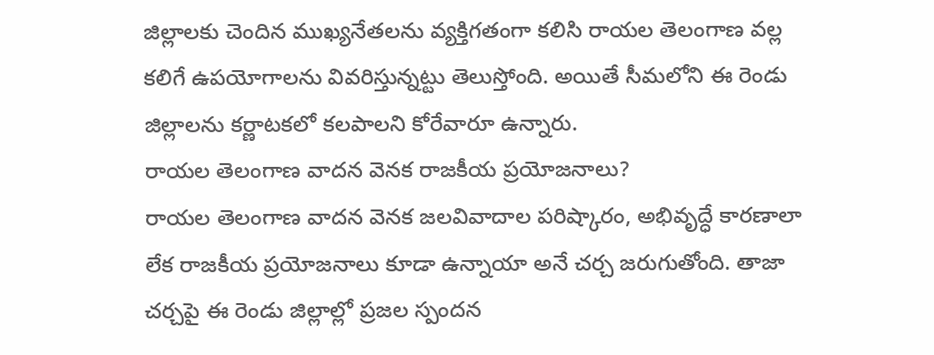జిల్లాలకు చెందిన ముఖ్యనేతలను వ్యక్తిగతంగా కలిసి రాయల తెలంగాణ వల్ల కలిగే ఉపయోగాలను వివరిస్తున్నట్టు తెలుస్తోంది. అయితే సీమలోని ఈ రెండు జిల్లాలను కర్ణాటకలో కలపాలని కోరేవారూ ఉన్నారు.
రాయల తెలంగాణ వాదన వెనక రాజకీయ ప్రయోజనాలు?
రాయల తెలంగాణ వాదన వెనక జలవివాదాల పరిష్కారం, అభివృద్ధే కారణాలా లేక రాజకీయ ప్రయోజనాలు కూడా ఉన్నాయా అనే చర్చ జరుగుతోంది. తాజా చర్చపై ఈ రెండు జిల్లాల్లో ప్రజల స్పందన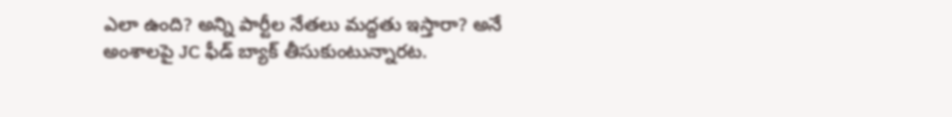ఎలా ఉంది? అన్ని పార్టీల నేతలు మద్దతు ఇస్తారా? అనే అంశాలపై JC ఫీడ్ బ్యాక్ తీసుకుంటున్నారట.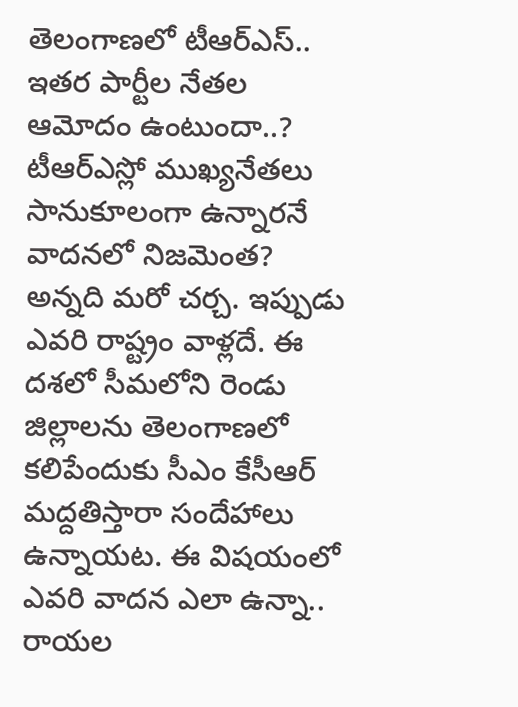తెలంగాణలో టీఆర్ఎస్.. ఇతర పార్టీల నేతల ఆమోదం ఉంటుందా..? టీఆర్ఎస్లో ముఖ్యనేతలు సానుకూలంగా ఉన్నారనే వాదనలో నిజమెంత? అన్నది మరో చర్చ. ఇప్పుడు ఎవరి రాష్ట్రం వాళ్లదే. ఈ దశలో సీమలోని రెండు జిల్లాలను తెలంగాణలో కలిపేందుకు సీఎం కేసీఆర్ మద్దతిస్తారా సందేహాలు ఉన్నాయట. ఈ విషయంలో ఎవరి వాదన ఎలా ఉన్నా.. రాయల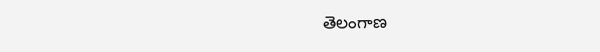తెలంగాణ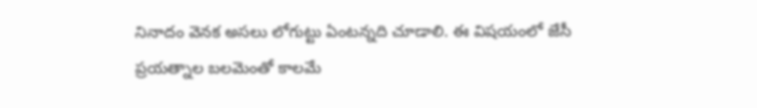నినాదం వెనక అసలు లోగుట్టు ఏంటన్నది చూడాలి. ఈ విషయంలో జేసీ ప్రయత్నాల బలమెంతో కాలమే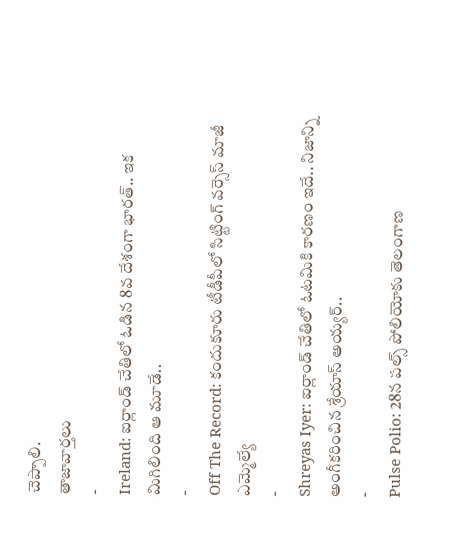చెప్పాలి.
తాజావార్తలు
-
Ireland: ఐర్లాండ్ చేతిలో ఓడిన 8వ దేశంగా భారత్.. ఇక మిగిలింది ఆ మూడే..
-
Off The Record: కందుకూరు టీడీపీలో సిట్టింగ్ వర్సెస్ మాజీ ఎమ్మెల్యే
-
Shreyas Iyer: ఐర్లాండ్ చేతిలో ఓటమికి కారణం ఇదే.. నిజాన్ని అంగీకరించిన శ్రేయాస్ అయ్యర్..
-
Pulse Polio: 28న పల్స్ పోలియోకు తెలంగాణ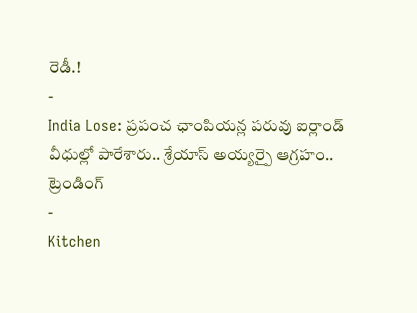రెడీ.!
-
India Lose: ప్రపంచ ఛాంపియన్ల పరువు ఐర్లాండ్ వీధుల్లో పారేశారు.. శ్రేయాస్ అయ్యర్పై ఆగ్రహం..
ట్రెండింగ్
-
Kitchen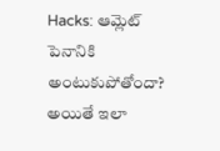Hacks: ఆమ్లెట్ పెనానికి అంటుకుపోతోందా? అయితే ఇలా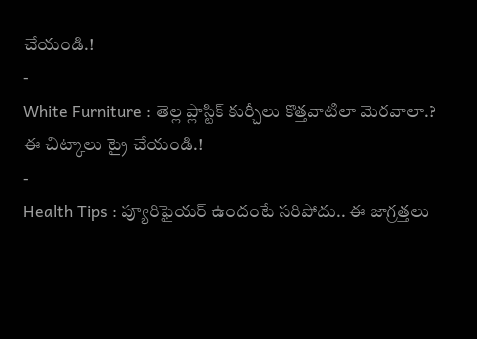చేయండి.!
-
White Furniture : తెల్ల ప్లాస్టిక్ కుర్చీలు కొత్తవాటిలా మెరవాలా.? ఈ చిట్కాలు ట్రై చేయండి.!
-
Health Tips : ప్యూరిఫైయర్ ఉందంటే సరిపోదు.. ఈ జాగ్రత్తలు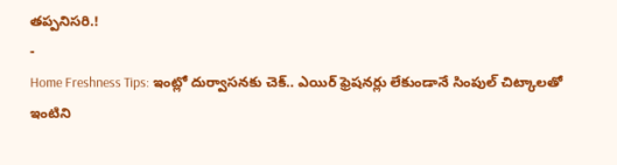తప్పనిసరి.!
-
Home Freshness Tips: ఇంట్లో దుర్వాసనకు చెక్.. ఎయిర్ ఫ్రెషనర్లు లేకుండానే సింపుల్ చిట్కాలతో ఇంటిని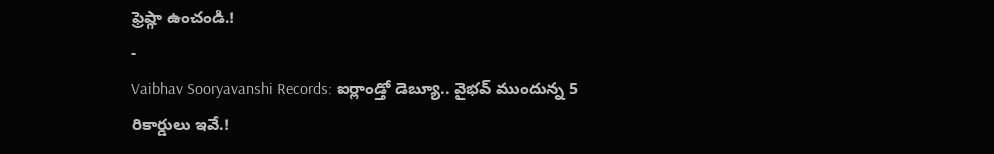ఫ్రెష్గా ఉంచండి.!
-
Vaibhav Sooryavanshi Records: ఐర్లాండ్తో డెబ్యూ.. వైభవ్ ముందున్న 5 రికార్డులు ఇవే.!